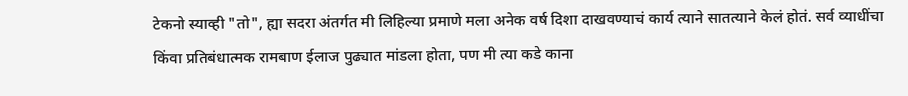टेकनो स्याव्ही "तो", ह्या सदरा अंतर्गत मी लिहिल्या प्रमाणे मला अनेक वर्ष दिशा दाखवण्याचं कार्य त्याने सातत्याने केलं होतं. सर्व व्याधींचा किंवा प्रतिबंधात्मक रामबाण ईलाज पुढ्यात मांडला होता, पण मी त्या कडे काना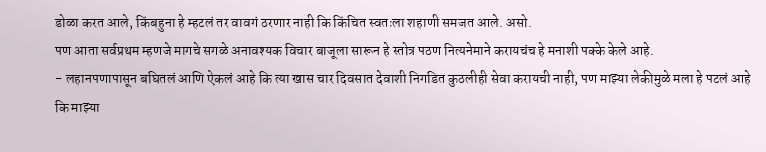डोळा करत आले, किंबहुना हे म्हटलं तर वावगं ठरणार नाही कि किंचित स्वतःला शहाणी समजत आले. असो.
पण आता सर्वप्रथम म्हणजे मागचे सगळे अनावश्यक विचार बाजूला सारून हे स्तोत्र पठण नित्यनेमाने करायचंच हे मनाशी पक्के केले आहे.
- लहानपणापासून बघितलं आणि ऐकलं आहे कि त्या खास चार दिवसात देवाशी निगडित कुठलीही सेवा करायची नाही, पण माझ्या लेकीमुळे मला हे पटलं आहे कि माझ्या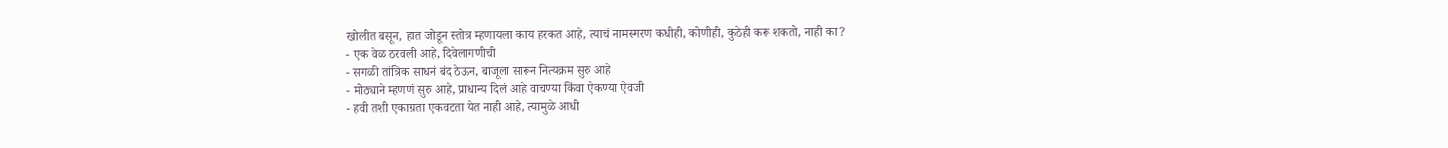खोलीत बसून, हात जोडून स्तोत्र म्हणायला काय हरकत आहे, त्याचं नामस्मरण कधीही, कोणीही, कुठेही करू शकतो, नाही का?
- एक वेळ ठरवली आहे, दिवेलागणीची
- सगळी तांत्रिक साधनं बंद ठेऊन, बाजूला सारून नित्यक्रम सुरु आहे
- मोठ्याने म्हणणं सुरु आहे, प्राधान्य दिलं आहे वाचण्या किंवा ऐकण्या ऐवजी
- हवी तशी एकाग्रता एकवटता येत नाही आहे, त्यामुळे आधी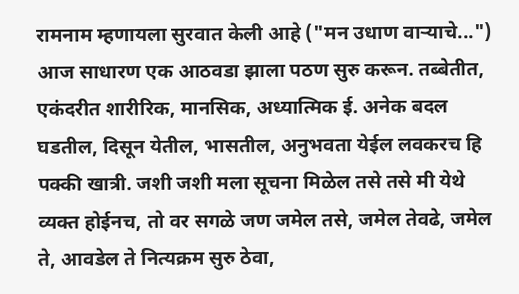रामनाम म्हणायला सुरवात केली आहे ("मन उधाण वाऱ्याचे...")
आज साधारण एक आठवडा झाला पठण सुरु करून. तब्बेतीत, एकंदरीत शारीरिक, मानसिक, अध्यात्मिक ई. अनेक बदल घडतील, दिसून येतील, भासतील, अनुभवता येईल लवकरच हि पक्की खात्री. जशी जशी मला सूचना मिळेल तसे तसे मी येथे व्यक्त होईनच, तो वर सगळे जण जमेल तसे, जमेल तेवढे, जमेल ते, आवडेल ते नित्यक्रम सुरु ठेवा,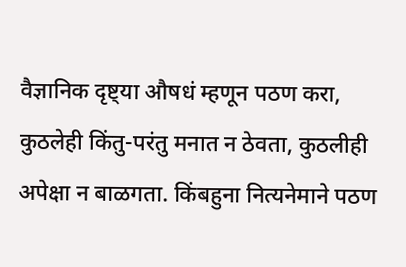वैज्ञानिक दृष्ट्या औषधं म्हणून पठण करा, कुठलेही किंतु-परंतु मनात न ठेवता, कुठलीही अपेक्षा न बाळगता. किंबहुना नित्यनेमाने पठण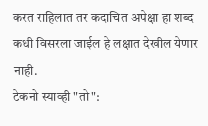करत राहिलात तर कदाचित अपेक्षा हा शब्द कधी विसरला जाईल हे लक्षात देखील येणार नाही.
टेकनो स्याव्ही "तो":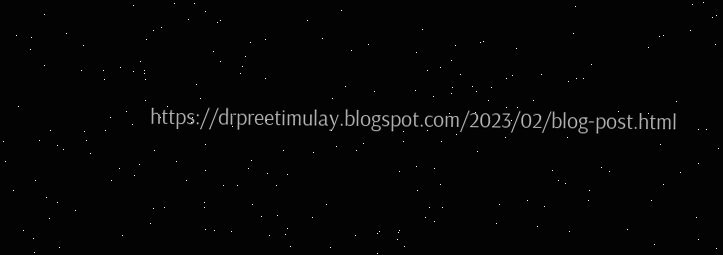https://drpreetimulay.blogspot.com/2023/02/blog-post.html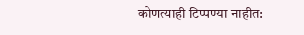कोणत्याही टिप्पण्या नाहीत: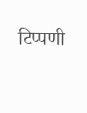टिप्पणी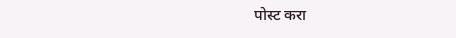पोस्ट करा